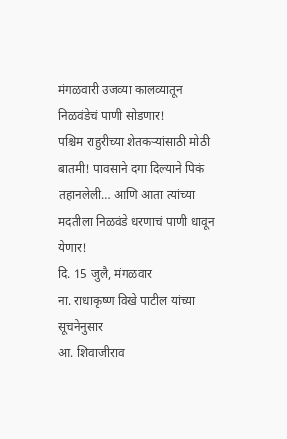मंगळवारी उजव्या कालव्यातून निळवंडेचं पाणी सोडणार!
पश्चिम राहुरीच्या शेतकऱ्यांसाठी मोठी बातमी! पावसाने दगा दिल्याने पिकं तहानलेली… आणि आता त्यांच्या मदतीला निळवंडे धरणाचं पाणी धावून येणार!
दि. 15 जुलै, मंगळवार
ना. राधाकृष्ण विखे पाटील यांच्या सूचनेनुसार
आ. शिवाजीराव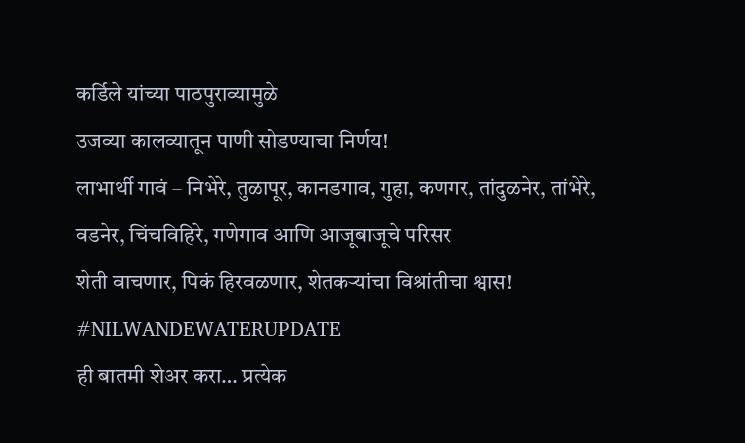कर्डिले यांच्या पाठपुराव्यामुळे
उजव्या कालव्यातून पाणी सोडण्याचा निर्णय!
लाभार्थी गावं – निभेरे, तुळापूर, कानडगाव, गुहा, कणगर, तांदुळनेर, तांभेरे, वडनेर, चिंचविहिरे, गणेगाव आणि आजूबाजूचे परिसर
शेती वाचणार, पिकं हिरवळणार, शेतकऱ्यांचा विश्रांतीचा श्वास!
#NILWANDEWATERUPDATE
ही बातमी शेअर करा… प्रत्येक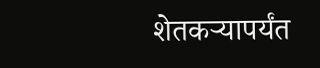शेतकऱ्यापर्यंत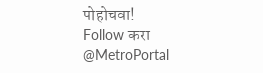पोहोचवा!
Follow करा @MetroPortal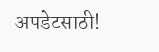अपडेटसाठी!